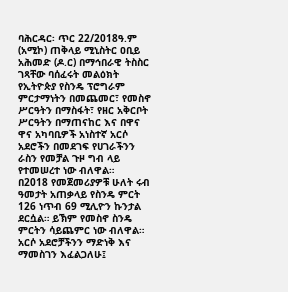ባሕርዳር፡ ጥር 22/2018ዓ.ም (አሚኮ) ጠቅላይ ሚኒስትር ዐቢይ አሕመድ (ዶ.ር) በማኅበራዊ ትስስር ገጻቸው ባሰፈሩት መልዕክት የኢትዮጵያ የስንዴ ፕሮግራም ምርታማነትን በመጨመር፣ የመስኖ ሥርዓትን በማስፋት፣ የዘር አቅርቦት ሥርዓትን በማጠናከር እና በዋና ዋና አካባቢዎች አነስተኛ አርሶ አደሮችን በመደገፍ የሀገራችንን ራስን የመቻል ጉዞ ግብ ላይ የተመሠረተ ነው ብለዋል።
በ2018 የመጀመሪያዎቹ ሁለት ሩብ ዓመታት አጠቃላይ የስንዴ ምርት 126 ነጥብ 69 ሚሊዮን ኩንታል ደርሷል። ይኽም የመስኖ ስንዴ ምርትን ሳይጨምር ነው ብለዋል።
አርሶ አደሮቻችንን ማድነቅ እና ማመስገን እፈልጋለሁ፤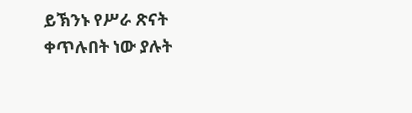ይኽንኑ የሥራ ጽናት ቀጥሉበት ነው ያሉት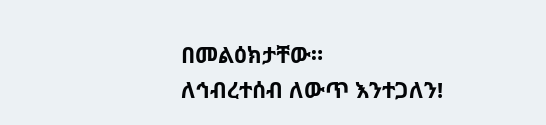በመልዕክታቸው።
ለኅብረተሰብ ለውጥ እንተጋለን!